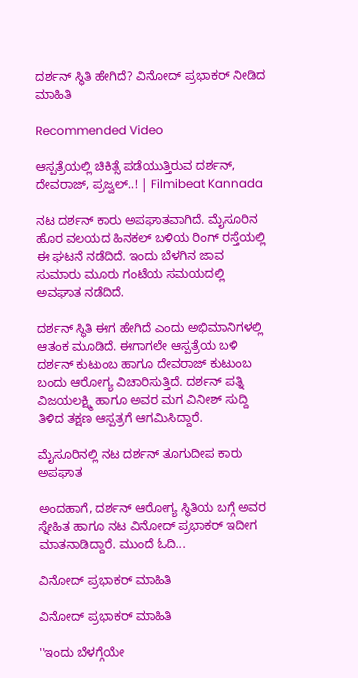ದರ್ಶನ್ ಸ್ಥಿತಿ ಹೇಗಿದೆ? ವಿನೋದ್ ಪ್ರಭಾಕರ್ ನೀಡಿದ ಮಾಹಿತಿ

Recommended Video

ಆಸ್ಪತ್ರೆಯಲ್ಲಿ ಚಿಕಿತ್ಸೆ ಪಡೆಯುತ್ತಿರುವ ದರ್ಶನ್, ದೇವರಾಜ್, ಪ್ರಜ್ವಲ್..! | Filmibeat Kannada

ನಟ ದರ್ಶನ್ ಕಾರು ಅಪಘಾತವಾಗಿದೆ. ಮೈಸೂರಿನ ಹೊರ ವಲಯದ ಹಿನಕಲ್ ಬಳಿಯ ರಿಂಗ್ ರಸ್ತೆಯಲ್ಲಿ ಈ ಘಟನೆ ನಡೆದಿದೆ. ಇಂದು ಬೆಳಗಿನ ಜಾವ ಸುಮಾರು ಮೂರು ಗಂಟೆಯ ಸಮಯದಲ್ಲಿ ಅವಘಾತ ನಡೆದಿದೆ.

ದರ್ಶನ್ ಸ್ಥಿತಿ ಈಗ ಹೇಗಿದೆ ಎಂದು ಅಭಿಮಾನಿಗಳಲ್ಲಿ ಆತಂಕ ಮೂಡಿದೆ. ಈಗಾಗಲೇ ಆಸ್ಪತ್ರೆಯ ಬಳಿ ದರ್ಶನ್ ಕುಟುಂಬ ಹಾಗೂ ದೇವರಾಜ್ ಕುಟುಂಬ ಬಂದು ಆರೋಗ್ಯ ವಿಚಾರಿಸುತ್ತಿದೆ. ದರ್ಶನ್ ಪತ್ನಿ ವಿಜಯಲಕ್ಷ್ಮಿ ಹಾಗೂ ಅವರ ಮಗ ವಿನೀಶ್ ಸುದ್ದಿ ತಿಳಿದ ತಕ್ಷಣ ಆಸ್ಪತ್ರಗೆ ಆಗಮಿಸಿದ್ದಾರೆ.

ಮೈಸೂರಿನಲ್ಲಿ ನಟ ದರ್ಶನ್ ತೂಗುದೀಪ ಕಾರು ಅಪಘಾತ

ಅಂದಹಾಗೆ, ದರ್ಶನ್ ಆರೋಗ್ಯ ಸ್ಥಿತಿಯ ಬಗ್ಗೆ ಅವರ ಸ್ನೇಹಿತ ಹಾಗೂ ನಟ ವಿನೋದ್ ಪ್ರಭಾಕರ್ ಇದೀಗ ಮಾತನಾಡಿದ್ದಾರೆ. ಮುಂದೆ ಓದಿ...

ವಿನೋದ್ ಪ್ರಭಾಕರ್ ಮಾಹಿತಿ

ವಿನೋದ್ ಪ್ರಭಾಕರ್ ಮಾಹಿತಿ

''ಇಂದು ಬೆಳಗ್ಗೆಯೇ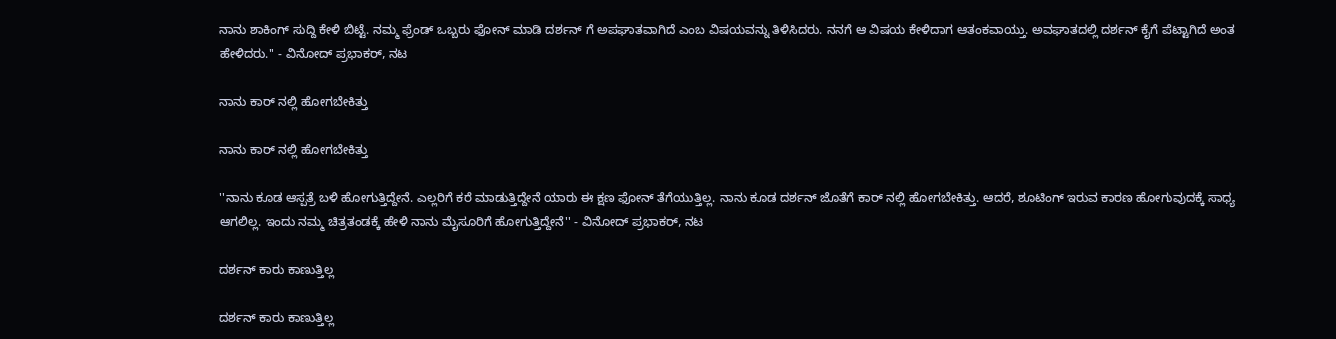ನಾನು ಶಾಕಿಂಗ್ ಸುದ್ದಿ ಕೇಳಿ ಬಿಟ್ಟೆ. ನಮ್ಮ ಫ್ರೆಂಡ್ ಒಬ್ಬರು ಫೋನ್ ಮಾಡಿ ದರ್ಶನ್ ಗೆ ಅಪಘಾತವಾಗಿದೆ ಎಂಬ ವಿಷಯವನ್ನು ತಿಳಿಸಿದರು. ನನಗೆ ಆ ವಿಷಯ ಕೇಳಿದಾಗ ಆತಂಕವಾಯ್ತು. ಅವಘಾತದಲ್ಲಿ ದರ್ಶನ್ ಕೈಗೆ ಪೆಟ್ಟಾಗಿದೆ ಅಂತ ಹೇಳಿದರು.'' - ವಿನೋದ್ ಪ್ರಭಾಕರ್, ನಟ

ನಾನು ಕಾರ್ ನಲ್ಲಿ ಹೋಗಬೇಕಿತ್ತು

ನಾನು ಕಾರ್ ನಲ್ಲಿ ಹೋಗಬೇಕಿತ್ತು

''ನಾನು ಕೂಡ ಆಸ್ಪತ್ರೆ ಬಳಿ ಹೋಗುತ್ತಿದ್ದೇನೆ. ಎಲ್ಲರಿಗೆ ಕರೆ ಮಾಡುತ್ತಿದ್ದೇನೆ ಯಾರು ಈ ಕ್ಷಣ ಫೋನ್ ತೆಗೆಯುತ್ತಿಲ್ಲ. ನಾನು ಕೂಡ ದರ್ಶನ್ ಜೊತೆಗೆ ಕಾರ್ ನಲ್ಲಿ ಹೋಗಬೇಕಿತ್ತು. ಆದರೆ, ಶೂಟಿಂಗ್ ಇರುವ ಕಾರಣ ಹೋಗುವುದಕ್ಕೆ ಸಾಧ್ಯ ಆಗಲಿಲ್ಲ. ಇಂದು ನಮ್ಮ ಚಿತ್ರತಂಡಕ್ಕೆ ಹೇಳಿ ನಾನು ಮೈಸೂರಿಗೆ ಹೋಗುತ್ತಿದ್ದೇನೆ'' - ವಿನೋದ್ ಪ್ರಭಾಕರ್, ನಟ

ದರ್ಶನ್ ಕಾರು ಕಾಣುತ್ತಿಲ್ಲ

ದರ್ಶನ್ ಕಾರು ಕಾಣುತ್ತಿಲ್ಲ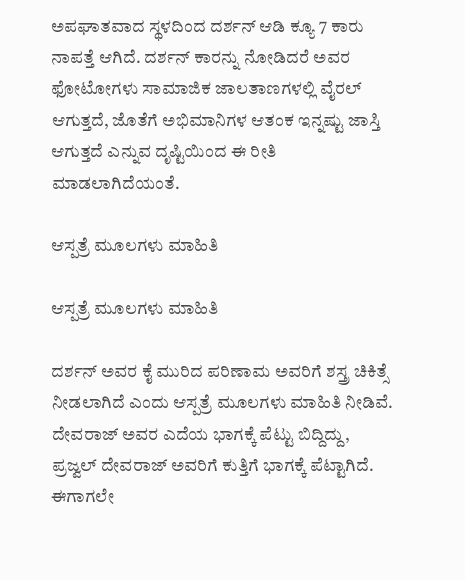ಅಪಘಾತವಾದ ಸ್ಥಳದಿಂದ ದರ್ಶನ್ ಆಡಿ ಕ್ಯೂ 7 ಕಾರು ನಾಪತ್ತೆ ಆಗಿದೆ. ದರ್ಶನ್ ಕಾರನ್ನು ನೋಡಿದರೆ ಅವರ ಫೋಟೋಗಳು ಸಾಮಾಜಿಕ ಜಾಲತಾಣಗಳಲ್ಲಿ ವೈರಲ್ ಆಗುತ್ತದೆ, ಜೊತೆಗೆ ಅಭಿಮಾನಿಗಳ ಆತಂಕ ಇನ್ನಷ್ಟು ಜಾಸ್ತಿ ಆಗುತ್ತದೆ ಎನ್ನುವ ದೃಷ್ಟಿಯಿಂದ ಈ ರೀತಿ ಮಾಡಲಾಗಿದೆಯಂತೆ.

ಆಸ್ಪತ್ರೆ ಮೂಲಗಳು ಮಾಹಿತಿ

ಆಸ್ಪತ್ರೆ ಮೂಲಗಳು ಮಾಹಿತಿ

ದರ್ಶನ್ ಅವರ ಕೈ ಮುರಿದ ಪರಿಣಾಮ ಅವರಿಗೆ ಶಸ್ತ್ರ ಚಿಕಿತ್ಸೆ ನೀಡಲಾಗಿದೆ ಎಂದು ಆಸ್ಪತ್ರೆ ಮೂಲಗಳು ಮಾಹಿತಿ ನೀಡಿವೆ. ದೇವರಾಜ್ ಅವರ ಎದೆಯ ಭಾಗಕ್ಕೆ ಪೆಟ್ಟು ಬಿದ್ದಿದ್ದು, ಪ್ರಜ್ವಲ್ ದೇವರಾಜ್ ಅವರಿಗೆ ಕುತ್ತಿಗೆ ಭಾಗಕ್ಕೆ ಪೆಟ್ಟಾಗಿದೆ. ಈಗಾಗಲೇ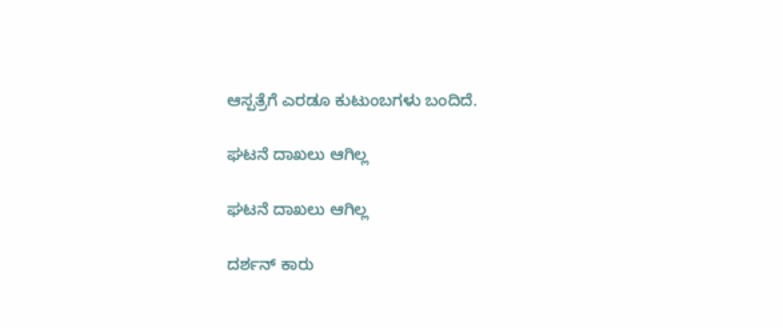ಆಸ್ಪತ್ರೆಗೆ ಎರಡೂ ಕುಟುಂಬಗಳು ಬಂದಿದೆ.

ಘಟನೆ ದಾಖಲು ಆಗಿಲ್ಲ

ಘಟನೆ ದಾಖಲು ಆಗಿಲ್ಲ

ದರ್ಶನ್ ಕಾರು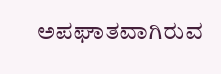ಅಪಘಾತವಾಗಿರುವ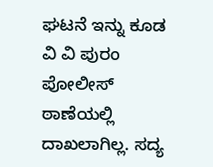ಘಟನೆ ಇನ್ನು ಕೂಡ ವಿ ವಿ ಪುರಂ ಪೋಲೀಸ್ ಠಾಣೆಯಲ್ಲಿ ದಾಖಲಾಗಿಲ್ಲ. ಸದ್ಯ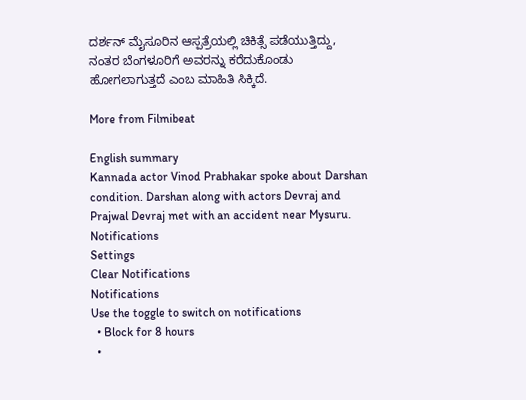ದರ್ಶನ್ ಮೈಸೂರಿನ ಆಸ್ಪತ್ರೆಯಲ್ಲಿ ಚಿಕಿತ್ಸೆ ಪಡೆಯುತ್ತಿದ್ದು, ನಂತರ ಬೆಂಗಳೂರಿಗೆ ಅವರನ್ನು ಕರೆದುಕೊಂಡು ಹೋಗಲಾಗುತ್ತದೆ ಎಂಬ ಮಾಹಿತಿ ಸಿಕ್ಕಿದೆ.

More from Filmibeat

English summary
Kannada actor Vinod Prabhakar spoke about Darshan condition. Darshan along with actors Devraj and Prajwal Devraj met with an accident near Mysuru.
Notifications
Settings
Clear Notifications
Notifications
Use the toggle to switch on notifications
  • Block for 8 hours
  •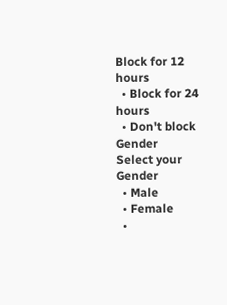Block for 12 hours
  • Block for 24 hours
  • Don't block
Gender
Select your Gender
  • Male
  • Female
  •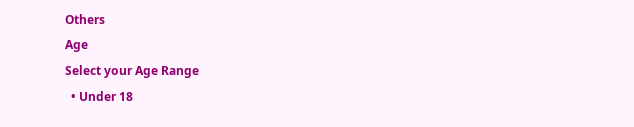Others
Age
Select your Age Range
  • Under 18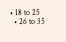• 18 to 25
  • 26 to 35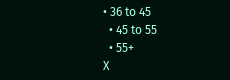• 36 to 45
  • 45 to 55
  • 55+
X